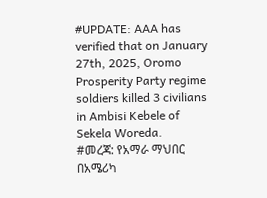#UPDATE: AAA has verified that on January 27th, 2025, Oromo Prosperity Party regime soldiers killed 3 civilians in Ambisi Kebele of Sekela Woreda.
#መረጃ: የአማራ ማህበር በአሜሪካ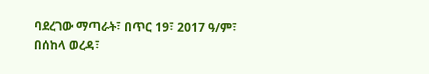ባደረገው ማጣራት፣ በጥር 19፣ 2017 ዓ/ም፣ በሰከላ ወረዳ፣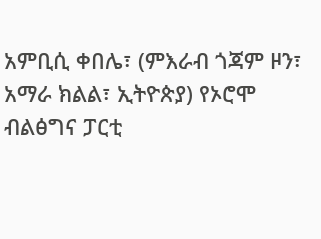አምቢሲ ቀበሌ፣ (ምእራብ ጎጃም ዞን፣ አማራ ክልል፣ ኢትዮጵያ) የኦሮሞ ብልፅግና ፓርቲ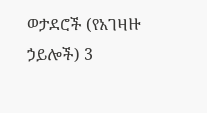ወታደሮች (የአገዛዙ ኃይሎች) 3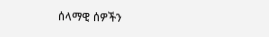ሰላማዊ ሰዎችን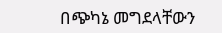በጭካኔ መግደላቸውን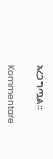አረጋግጧል።

Kommentare